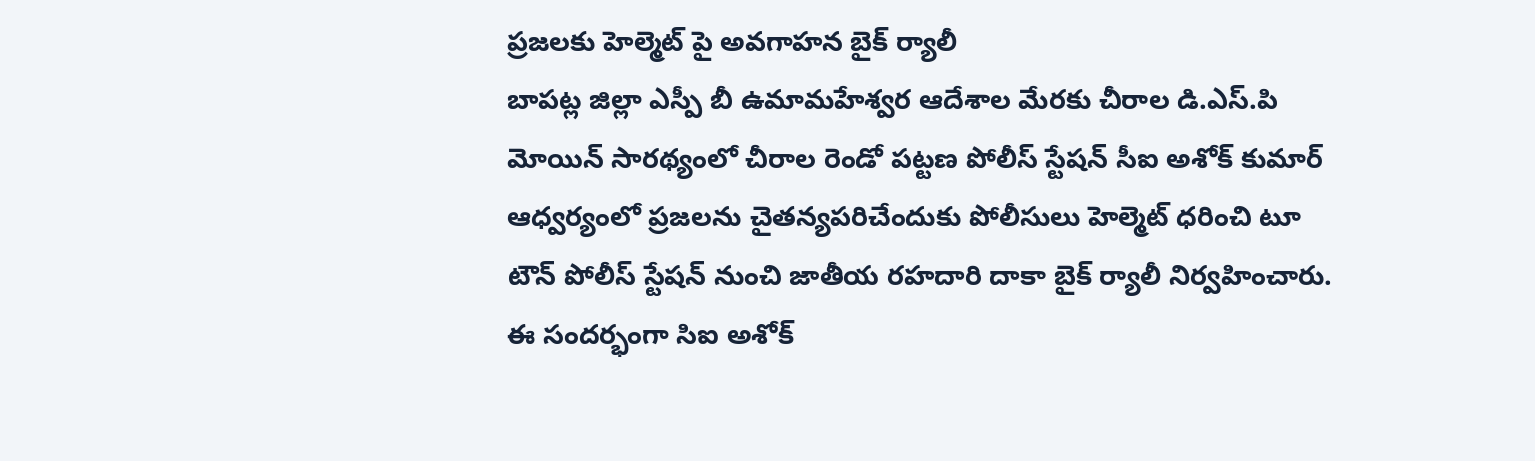ప్రజలకు హెల్మెట్ పై అవగాహన బైక్ ర్యాలీ
బాపట్ల జిల్లా ఎస్పీ బీ ఉమామహేశ్వర ఆదేశాల మేరకు చీరాల డి.ఎస్.పి మోయిన్ సారథ్యంలో చీరాల రెండో పట్టణ పోలీస్ స్టేషన్ సీఐ అశోక్ కుమార్ ఆధ్వర్యంలో ప్రజలను చైతన్యపరిచేందుకు పోలీసులు హెల్మెట్ ధరించి టూ టౌన్ పోలీస్ స్టేషన్ నుంచి జాతీయ రహదారి దాకా బైక్ ర్యాలీ నిర్వహించారు. ఈ సందర్భంగా సిఐ అశోక్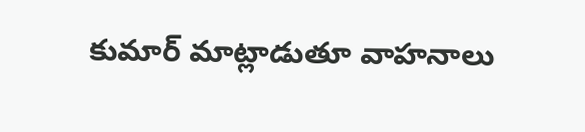కుమార్ మాట్లాడుతూ వాహనాలు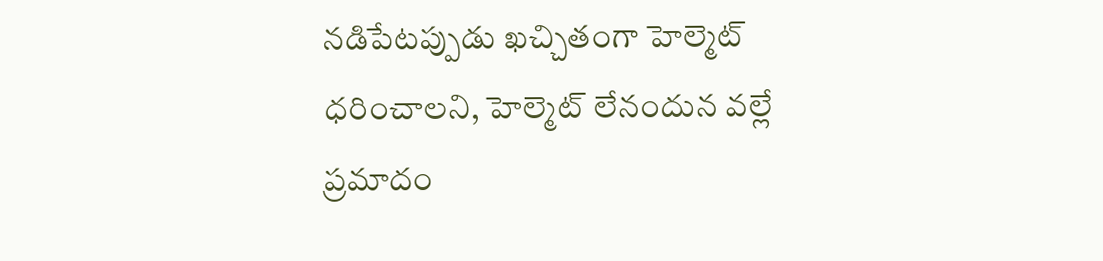నడిపేటప్పుడు ఖచ్చితంగా హెల్మెట్ ధరించాలని, హెల్మెట్ లేనందున వల్లే ప్రమాదం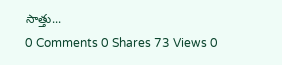సాత్తు...
0 Comments 0 Shares 73 Views 0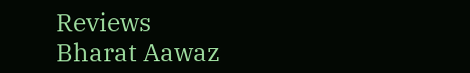Reviews
Bharat Aawaz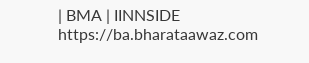| BMA | IINNSIDE https://ba.bharataawaz.com